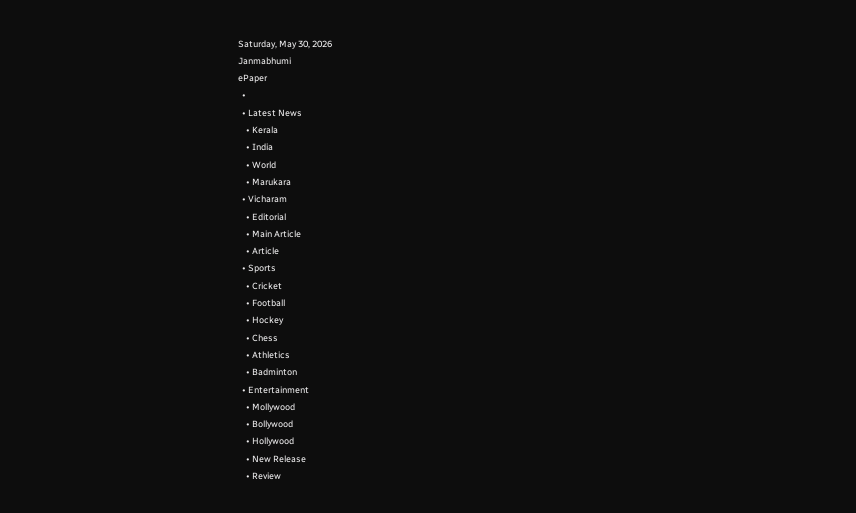Saturday, May 30, 2026
Janmabhumi
ePaper
  •
  • Latest News
    • Kerala
    • India
    • World
    • Marukara
  • Vicharam
    • Editorial
    • Main Article
    • Article
  • Sports
    • Cricket
    • Football
    • Hockey
    • Chess
    • Athletics
    • Badminton
  • Entertainment
    • Mollywood
    • Bollywood
    • Hollywood
    • New Release
    • Review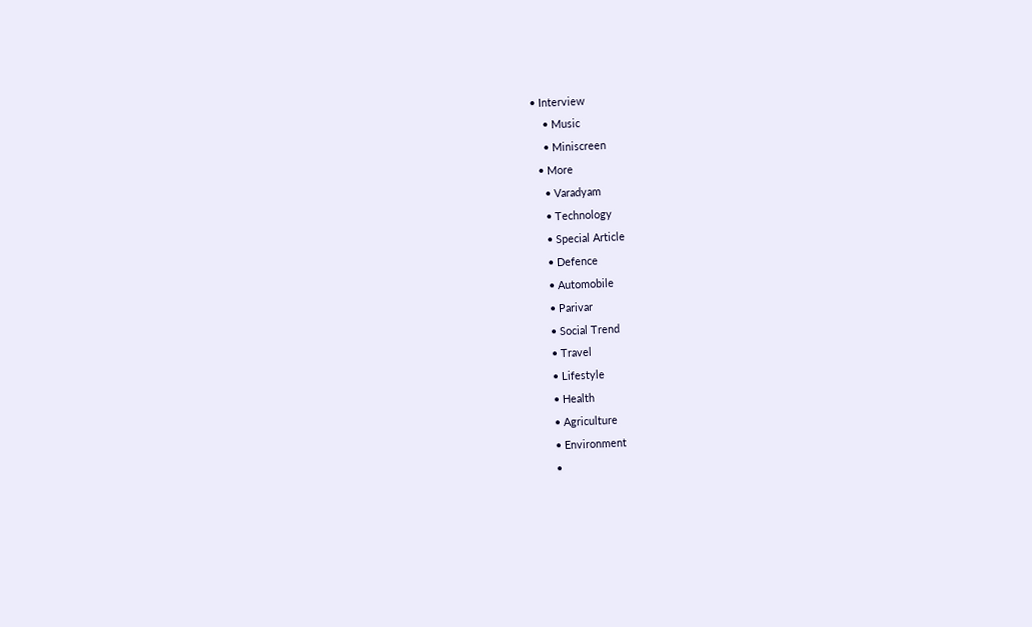• Interview
    • Music
    • Miniscreen
  • More
    • Varadyam
    • Technology
    • Special Article
    • Defence
    • Automobile
    • Parivar
    • Social Trend
    • Travel
    • Lifestyle
    • Health
    • Agriculture
    • Environment
    •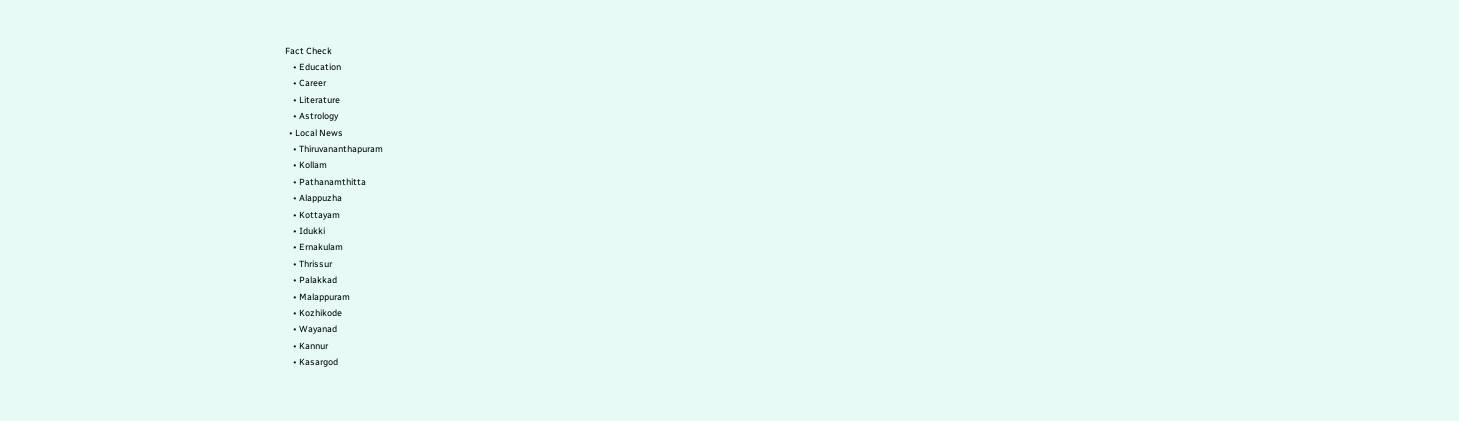Fact Check
    • Education
    • Career
    • Literature
    • Astrology
  • Local News
    • Thiruvananthapuram
    • Kollam
    • Pathanamthitta
    • Alappuzha
    • Kottayam
    • Idukki
    • Ernakulam
    • Thrissur
    • Palakkad
    • Malappuram
    • Kozhikode
    • Wayanad
    • Kannur
    • Kasargod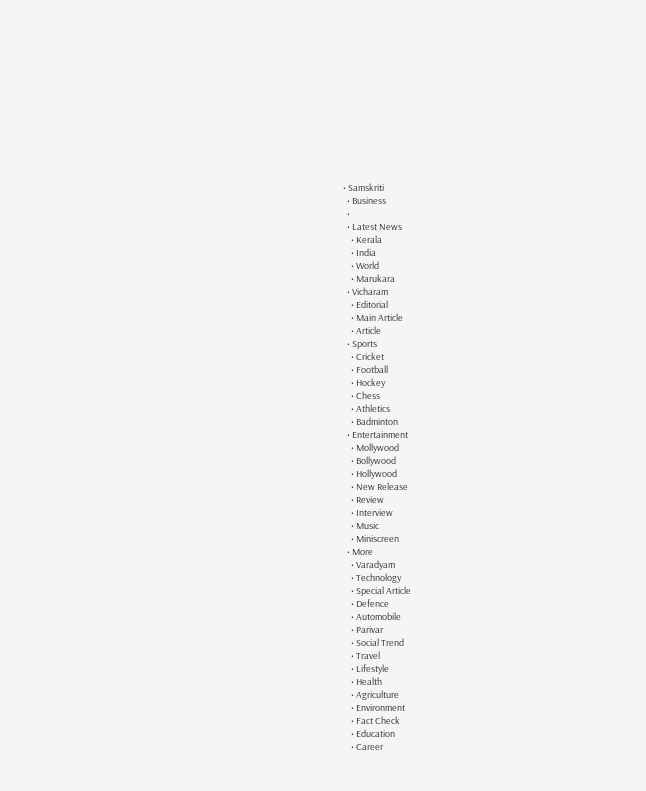• Samskriti
  • Business
  •
  • Latest News
    • Kerala
    • India
    • World
    • Marukara
  • Vicharam
    • Editorial
    • Main Article
    • Article
  • Sports
    • Cricket
    • Football
    • Hockey
    • Chess
    • Athletics
    • Badminton
  • Entertainment
    • Mollywood
    • Bollywood
    • Hollywood
    • New Release
    • Review
    • Interview
    • Music
    • Miniscreen
  • More
    • Varadyam
    • Technology
    • Special Article
    • Defence
    • Automobile
    • Parivar
    • Social Trend
    • Travel
    • Lifestyle
    • Health
    • Agriculture
    • Environment
    • Fact Check
    • Education
    • Career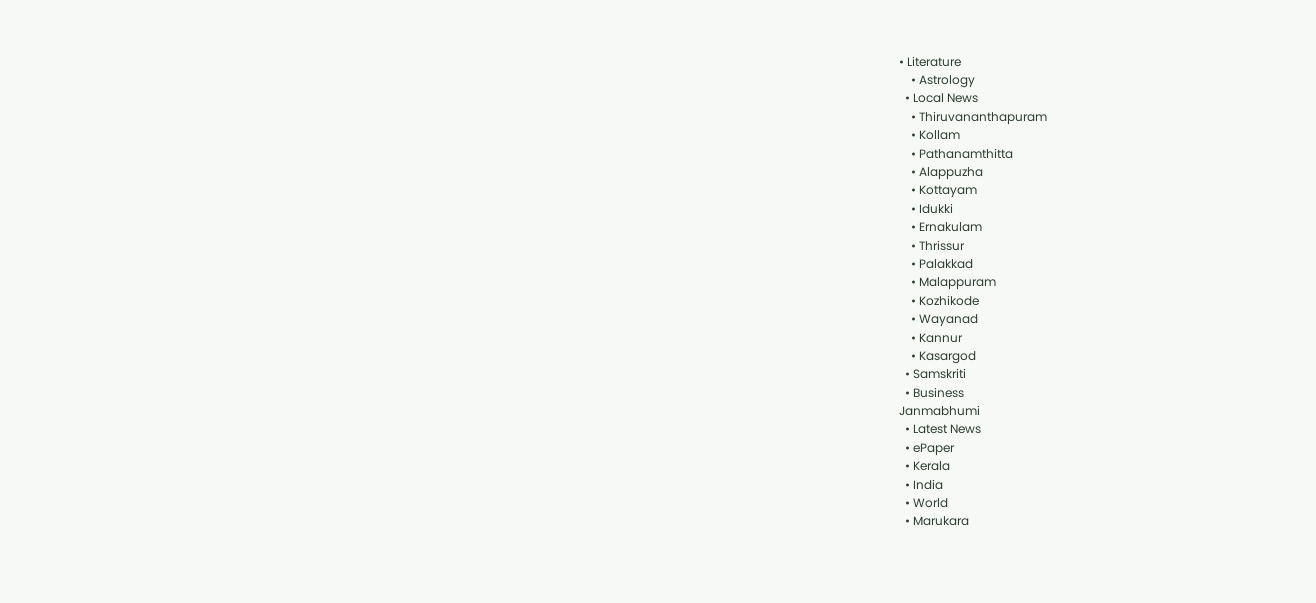• Literature
    • Astrology
  • Local News
    • Thiruvananthapuram
    • Kollam
    • Pathanamthitta
    • Alappuzha
    • Kottayam
    • Idukki
    • Ernakulam
    • Thrissur
    • Palakkad
    • Malappuram
    • Kozhikode
    • Wayanad
    • Kannur
    • Kasargod
  • Samskriti
  • Business
Janmabhumi
  • Latest News
  • ePaper
  • Kerala
  • India
  • World
  • Marukara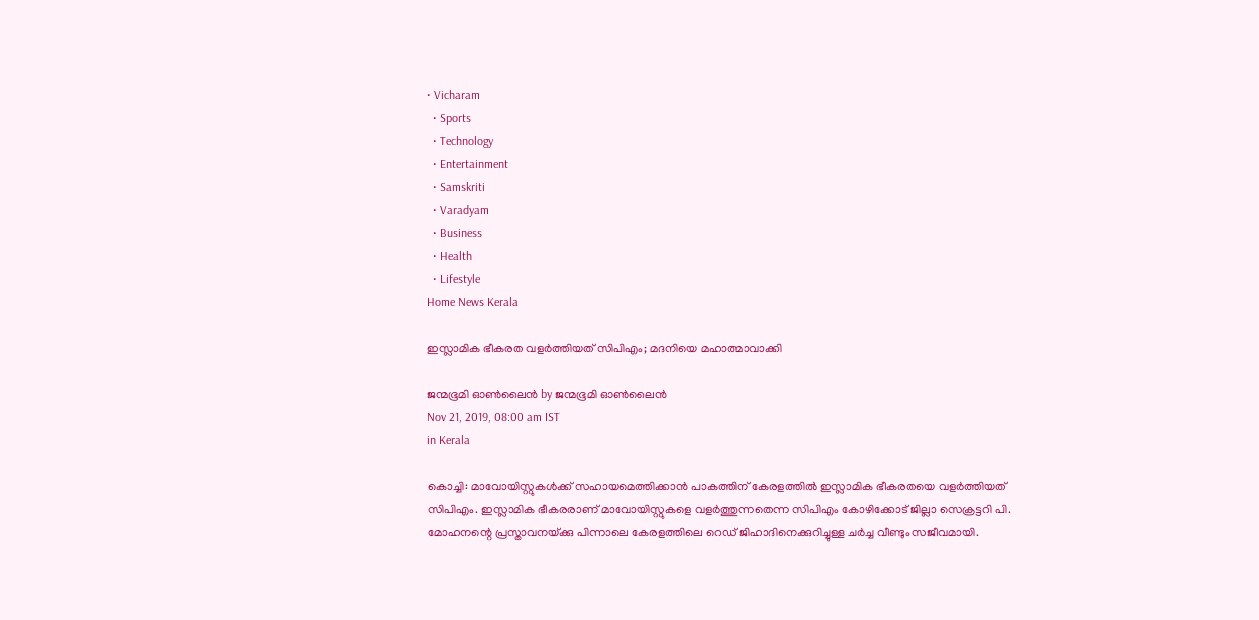• Vicharam
  • Sports
  • Technology
  • Entertainment
  • Samskriti
  • Varadyam
  • Business
  • Health
  • Lifestyle
Home News Kerala

ഇസ്ലാമിക ഭീകരത വളര്‍ത്തിയത് സിപിഎം; മദനിയെ മഹാത്മാവാക്കി

ജന്മഭൂമി ഓണ്‍ലൈന്‍ by ജന്മഭൂമി ഓണ്‍ലൈന്‍
Nov 21, 2019, 08:00 am IST
in Kerala

കൊച്ചി: മാവോയിസ്റ്റുകള്‍ക്ക് സഹായമെത്തിക്കാന്‍ പാകത്തിന് കേരളത്തില്‍ ഇസ്ലാമിക ഭീകരതയെ വളര്‍ത്തിയത് സിപിഎം. ഇസ്ലാമിക ഭീകരരാണ് മാവോയിസ്റ്റുകളെ വളര്‍ത്തുന്നതെന്ന സിപിഎം കോഴിക്കോട് ജില്ലാ സെക്രട്ടറി പി. മോഹനന്റെ പ്രസ്താവനയ്‌ക്കു പിന്നാലെ കേരളത്തിലെ റെഡ് ജിഹാദിനെക്കുറിച്ചുള്ള ചര്‍ച്ച വീണ്ടും സജീവമായി.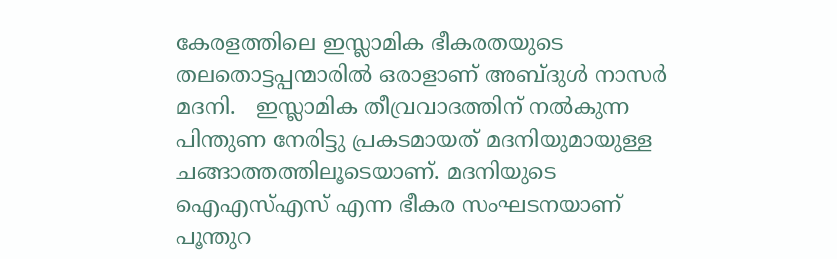കേരളത്തിലെ ഇസ്ലാമിക ഭീകരതയുടെ തലതൊട്ടപ്പന്മാരില്‍ ഒരാളാണ് അബ്ദുള്‍ നാസര്‍ മദനി.   ഇസ്ലാമിക തീവ്രവാദത്തിന് നല്‍കുന്ന പിന്തുണ നേരിട്ടു പ്രകടമായത് മദനിയുമായുള്ള ചങ്ങാത്തത്തിലൂടെയാണ്. മദനിയുടെ  ഐഎസ്എസ് എന്ന ഭീകര സംഘടനയാണ് പൂന്തുറ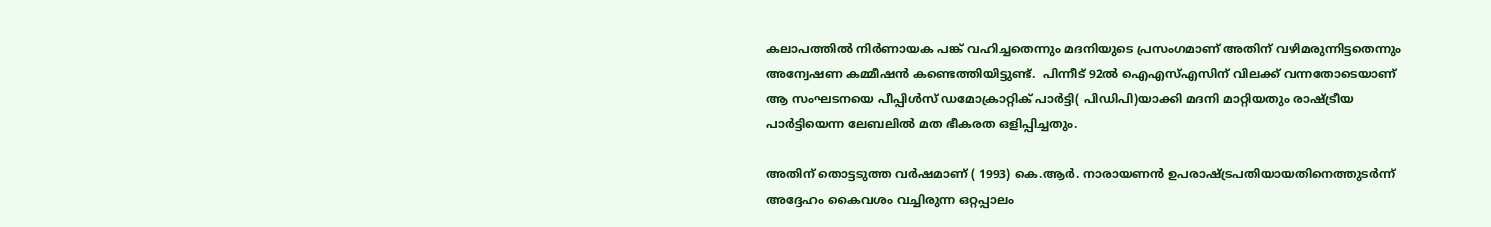കലാപത്തില്‍ നിര്‍ണായക പങ്ക് വഹിച്ചതെന്നും മദനിയുടെ പ്രസംഗമാണ് അതിന് വഴിമരുന്നിട്ടതെന്നും അന്വേഷണ കമ്മീഷന്‍ കണ്ടെത്തിയിട്ടുണ്ട്.  പിന്നീട് 92ല്‍ ഐഎസ്എസിന് വിലക്ക് വന്നതോടെയാണ് ആ സംഘടനയെ പീപ്പിള്‍സ് ഡമോക്രാറ്റിക് പാര്‍ട്ടി( പിഡിപി)യാക്കി മദനി മാറ്റിയതും രാഷ്‌ട്രീയ പാര്‍ട്ടിയെന്ന ലേബലില്‍ മത ഭീകരത ഒളിപ്പിച്ചതും.

അതിന് തൊട്ടടുത്ത വര്‍ഷമാണ് ( 1993) കെ.ആര്‍. നാരായണന്‍ ഉപരാഷ്‌ട്രപതിയായതിനെത്തുടര്‍ന്ന് അദ്ദേഹം കൈവശം വച്ചിരുന്ന ഒറ്റപ്പാലം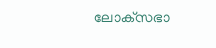ലോക്‌സഭാ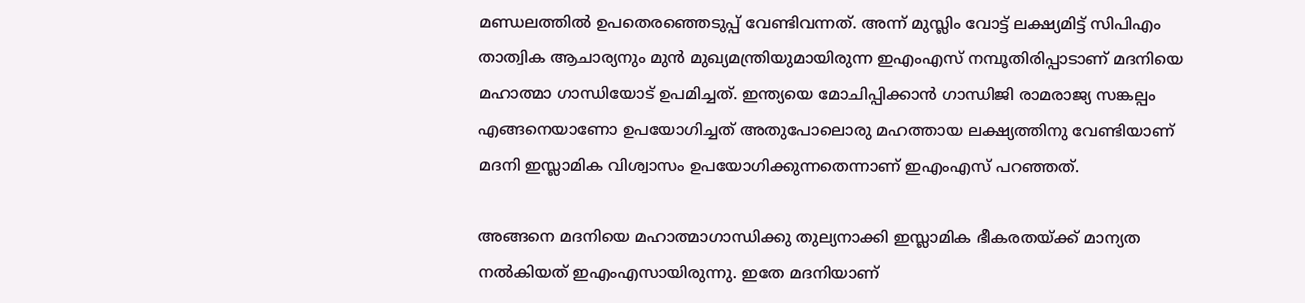മണ്ഡലത്തില്‍ ഉപതെരഞ്ഞെടുപ്പ് വേണ്ടിവന്നത്. അന്ന് മുസ്ലിം വോട്ട് ലക്ഷ്യമിട്ട് സിപിഎം താത്വിക ആചാര്യനും മുന്‍ മുഖ്യമന്ത്രിയുമായിരുന്ന ഇഎംഎസ് നമ്പൂതിരിപ്പാടാണ് മദനിയെ മഹാത്മാ ഗാന്ധിയോട് ഉപമിച്ചത്. ഇന്ത്യയെ മോചിപ്പിക്കാന്‍ ഗാന്ധിജി രാമരാജ്യ സങ്കല്പം  എങ്ങനെയാണോ ഉപയോഗിച്ചത് അതുപോലൊരു മഹത്തായ ലക്ഷ്യത്തിനു വേണ്ടിയാണ് മദനി ഇസ്ലാമിക വിശ്വാസം ഉപയോഗിക്കുന്നതെന്നാണ് ഇഎംഎസ് പറഞ്ഞത്.

അങ്ങനെ മദനിയെ മഹാത്മാഗാന്ധിക്കു തുല്യനാക്കി ഇസ്ലാമിക ഭീകരതയ്‌ക്ക് മാന്യത നല്‍കിയത് ഇഎംഎസായിരുന്നു. ഇതേ മദനിയാണ്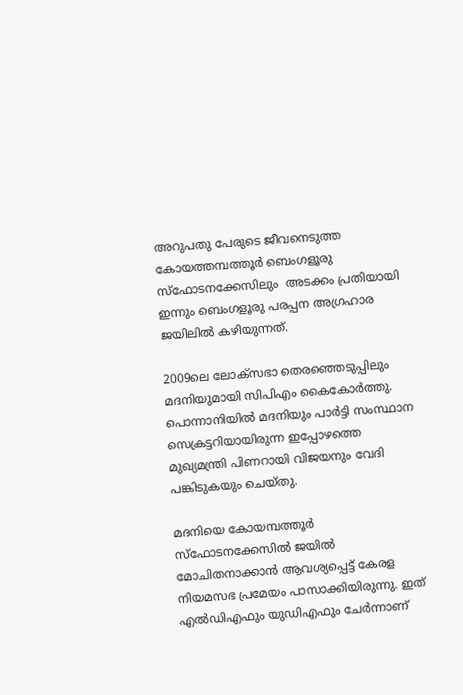അറുപതു പേരുടെ ജീവനെടുത്ത കോയത്തമ്പത്തൂര്‍ ബെംഗളൂരു സ്‌ഫോടനക്കേസിലും  അടക്കം പ്രതിയായി ഇന്നും ബെംഗളൂരു പരപ്പന അഗ്രഹാര ജയിലില്‍ കഴിയുന്നത്.

2009ലെ ലോക്‌സഭാ തെരഞ്ഞെടുപ്പിലും മദനിയുമായി സിപിഎം കൈകോര്‍ത്തു. പൊന്നാനിയില്‍ മദനിയും പാര്‍ട്ടി സംസ്ഥാന സെക്രട്ടറിയായിരുന്ന ഇപ്പോഴത്തെ മുഖ്യമന്ത്രി പിണറായി വിജയനും വേദി പങ്കിടുകയും ചെയ്തു.

മദനിയെ കോയമ്പത്തൂര്‍ സ്‌ഫോടനക്കേസില്‍ ജയില്‍ മോചിതനാക്കാന്‍ ആവശ്യപ്പെട്ട് കേരള നിയമസഭ പ്രമേയം പാസാക്കിയിരുന്നു. ഇത് എല്‍ഡിഎഫും യുഡിഎഫും ചേര്‍ന്നാണ്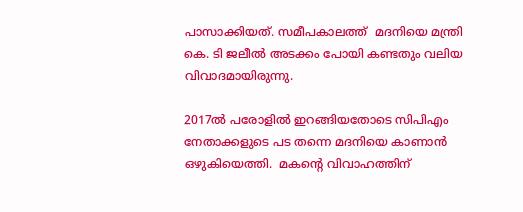പാസാക്കിയത്. സമീപകാലത്ത്  മദനിയെ മന്ത്രി കെ. ടി ജലീല്‍ അടക്കം പോയി കണ്ടതും വലിയ വിവാദമായിരുന്നു.

2017ല്‍ പരോളില്‍ ഇറങ്ങിയതോടെ സിപിഎം നേതാക്കളുടെ പട തന്നെ മദനിയെ കാണാന്‍ ഒഴുകിയെത്തി.  മകന്റെ വിവാഹത്തിന്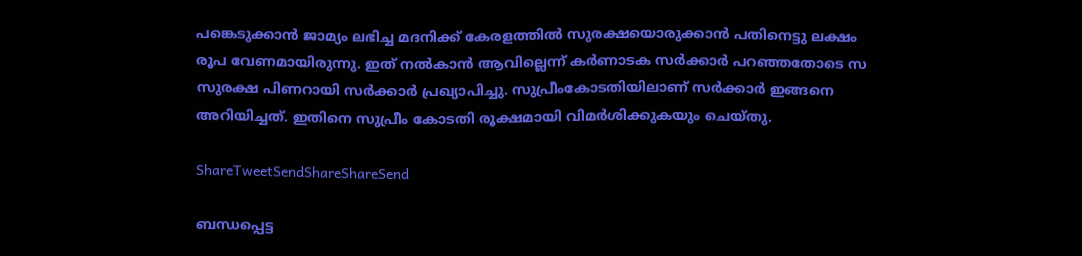പങ്കെടുക്കാന്‍ ജാമ്യം ലഭിച്ച മദനിക്ക് കേരളത്തില്‍ സുരക്ഷയൊരുക്കാന്‍ പതിനെട്ടു ലക്ഷം രൂപ വേണമായിരുന്നു. ഇത് നല്‍കാന്‍ ആവില്ലെന്ന് കര്‍ണാടക സര്‍ക്കാര്‍ പറഞ്ഞതോടെ സ സുരക്ഷ പിണറായി സര്‍ക്കാര്‍ പ്രഖ്യാപിച്ചു. സുപ്രീംകോടതിയിലാണ് സര്‍ക്കാര്‍ ഇങ്ങനെ അറിയിച്ചത്. ഇതിനെ സുപ്രീം കോടതി രൂക്ഷമായി വിമര്‍ശിക്കുകയും ചെയ്തു.

ShareTweetSendShareShareSend

ബന്ധപ്പെട്ട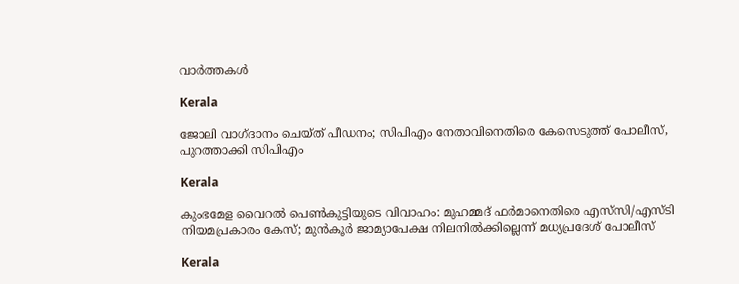വാര്‍ത്തകള്‍

Kerala

ജോലി വാഗ്‌ദാനം ചെയ്ത് പീഡനം; സിപിഎം നേതാവിനെതിരെ കേസെടുത്ത് പോലീസ്, പുറത്താക്കി സിപിഎം

Kerala

കുംഭമേള വൈറല്‍ പെണ്‍കുട്ടിയുടെ വിവാഹം: മുഹമ്മദ് ഫര്‍മാനെതിരെ എസ്‌സി/എസ്ടി നിയമപ്രകാരം കേസ്; മുൻകൂർ ജാമ്യാപേക്ഷ നിലനിൽക്കില്ലെന്ന് മധ്യപ്രദേശ് പോലീസ്

Kerala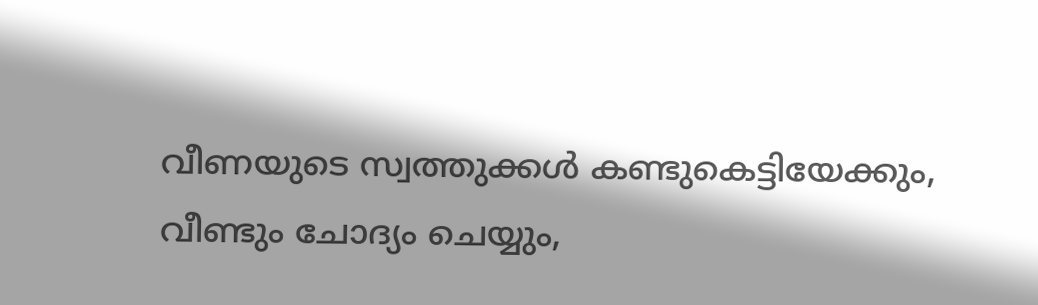വീണയുടെ സ്വത്തുക്കൾ കണ്ടുകെട്ടിയേക്കും, വീണ്ടും ചോദ്യം ചെയ്യും,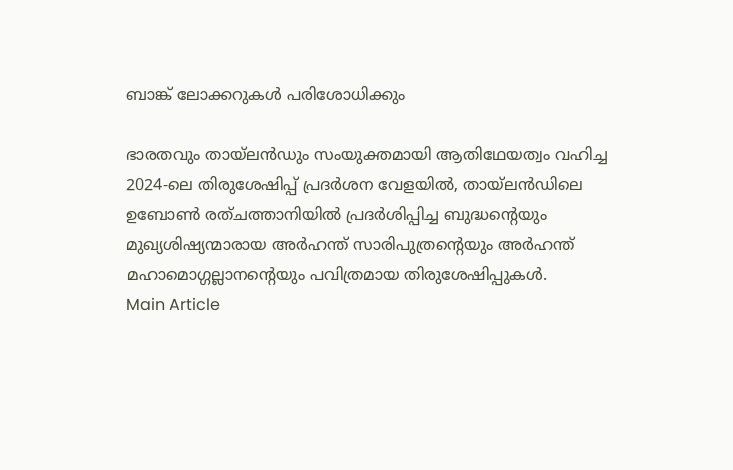ബാങ്ക് ലോക്കറുകൾ പരിശോധിക്കും

ഭാരതവും തായ്ലന്‍ഡും സംയുക്തമായി ആതിഥേയത്വം വഹിച്ച 2024-ലെ തിരുശേഷിപ്പ് പ്രദര്‍ശന വേളയില്‍, തായ്ലന്‍ഡിലെ ഉബോണ്‍ രത്ചത്താനിയില്‍ പ്രദര്‍ശിപ്പിച്ച ബുദ്ധന്റെയും മുഖ്യശിഷ്യന്മാരായ അര്‍ഹന്ത് സാരിപുത്രന്റെയും അര്‍ഹന്ത് മഹാമൊഗ്ഗല്ലാനന്റെയും പവിത്രമായ തിരുശേഷിപ്പുകള്‍.
Main Article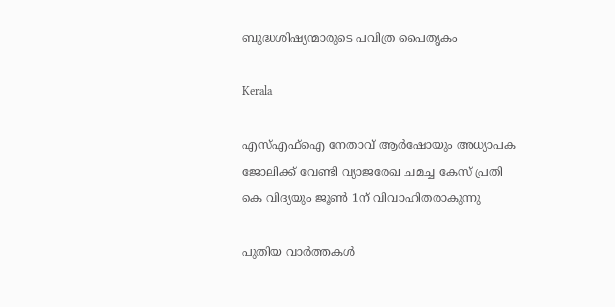ബുദ്ധശിഷ്യന്മാരുടെ പവിത്ര പൈതൃകം

Kerala

എസ്എഫ്ഐ നേതാവ് ആര്‍ഷോയും അധ്യാപക ജോലിക്ക് വേണ്ടി വ്യാജരേഖ ചമച്ച കേസ് പ്രതി കെ വിദ്യയും ജൂണ്‍ 1ന് വിവാഹിതരാകുന്നു

പുതിയ വാര്‍ത്തകള്‍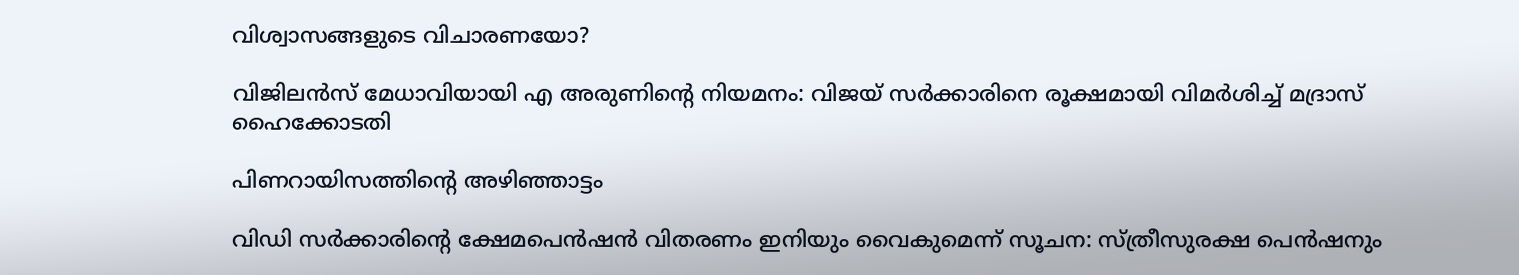വിശ്വാസങ്ങളുടെ വിചാരണയോ?

വിജിലൻസ് മേധാവിയായി എ അരുണിന്റെ നിയമനം: വിജയ് സർക്കാരിനെ രൂക്ഷമായി വിമർശിച്ച് മദ്രാസ് ഹൈക്കോടതി

പിണറായിസത്തിന്റെ അഴിഞ്ഞാട്ടം

വിഡി സർക്കാരിന്റെ ക്ഷേമപെന്‍ഷന്‍ വിതരണം ഇനിയും വൈകുമെന്ന് സൂചന: സ്ത്രീസുരക്ഷ പെന്‍ഷനും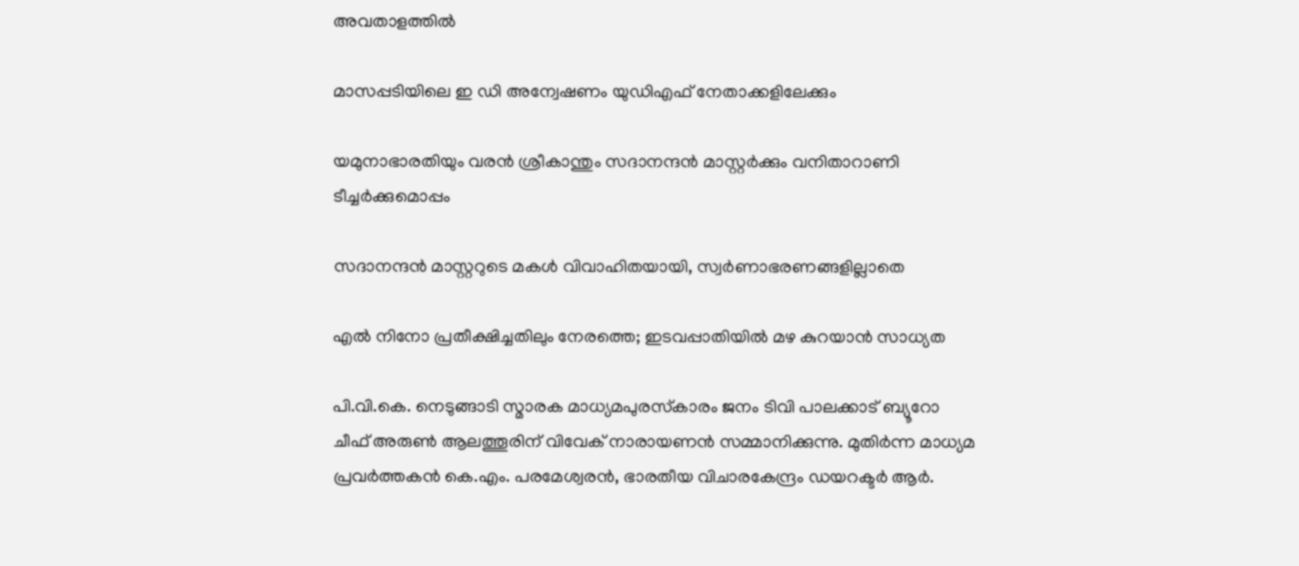അവതാളത്തില്‍

മാസപ്പടിയിലെ ഇ ഡി അന്വേഷണം യുഡിഎഫ് നേതാക്കളിലേക്കും

യമുനാഭാരതിയും വരന്‍ ശ്രീകാന്തും സദാനന്ദന്‍ മാസ്റ്റര്‍ക്കും വനിതാറാണി ടീച്ചര്‍ക്കുമൊപ്പം

സദാനന്ദന്‍ മാസ്റ്ററുടെ മകള്‍ വിവാഹിതയായി, സ്വര്‍ണാഭരണങ്ങളില്ലാതെ

എല്‍ നിനോ പ്രതീക്ഷിച്ചതിലും നേരത്തെ; ഇടവപ്പാതിയില്‍ മഴ കുറയാന്‍ സാധ്യത

പി.വി.കെ. നെടുങ്ങാടി സ്മാരക മാധ്യമപുരസ്‌കാരം ജനം ടിവി പാലക്കാട് ബ്യൂറോ ചീഫ് അരുണ്‍ ആലത്തൂരിന് വിവേക് നാരായണന്‍ സമ്മാനിക്കുന്നു. മുതിര്‍ന്ന മാധ്യമ പ്രവര്‍ത്തകന്‍ കെ.എം. പരമേശ്വരന്‍, ഭാരതീയ വിചാരകേന്ദ്രം ഡയറക്ടര്‍ ആര്‍.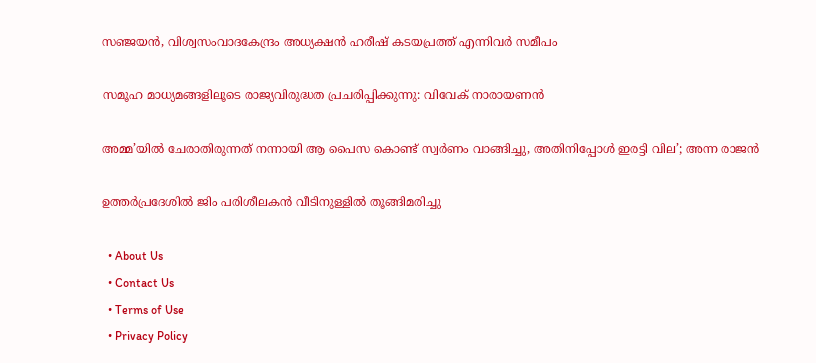സഞ്ജയന്‍, വിശ്വസംവാദകേന്ദ്രം അധ്യക്ഷന്‍ ഹരീഷ് കടയപ്രത്ത് എന്നിവര്‍ സമീപം

സമൂഹ മാധ്യമങ്ങളിലൂടെ രാജ്യവിരുദ്ധത പ്രചരിപ്പിക്കുന്നു: വിവേക് നാരായണന്‍

അമ്മ’യിൽ ചേരാതിരുന്നത് നന്നായി ആ പൈസ കൊണ്ട് സ്വർണം വാങ്ങിച്ചു, അതിനിപ്പോൾ ഇരട്ടി വില’; അന്ന രാജൻ

ഉത്തർപ്രദേശിൽ ജിം പരിശീലകൻ വീടിനുള്ളിൽ തൂങ്ങിമരിച്ചു

  • About Us
  • Contact Us
  • Terms of Use
  • Privacy Policy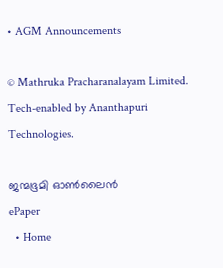• AGM Announcements

© Mathruka Pracharanalayam Limited.
Tech-enabled by Ananthapuri Technologies.

ജന്മഭൂമി ഓണ്‍ലൈന്‍
ePaper
  • Home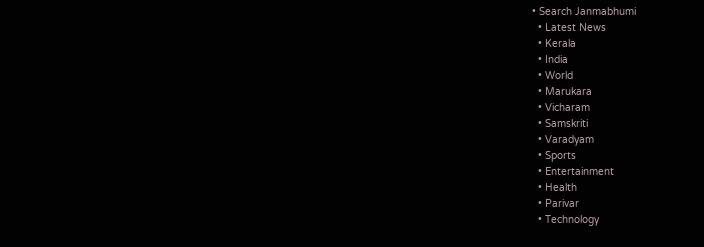• Search Janmabhumi
  • Latest News
  • Kerala
  • India
  • World
  • Marukara
  • Vicharam
  • Samskriti
  • Varadyam
  • Sports
  • Entertainment
  • Health
  • Parivar
  • Technology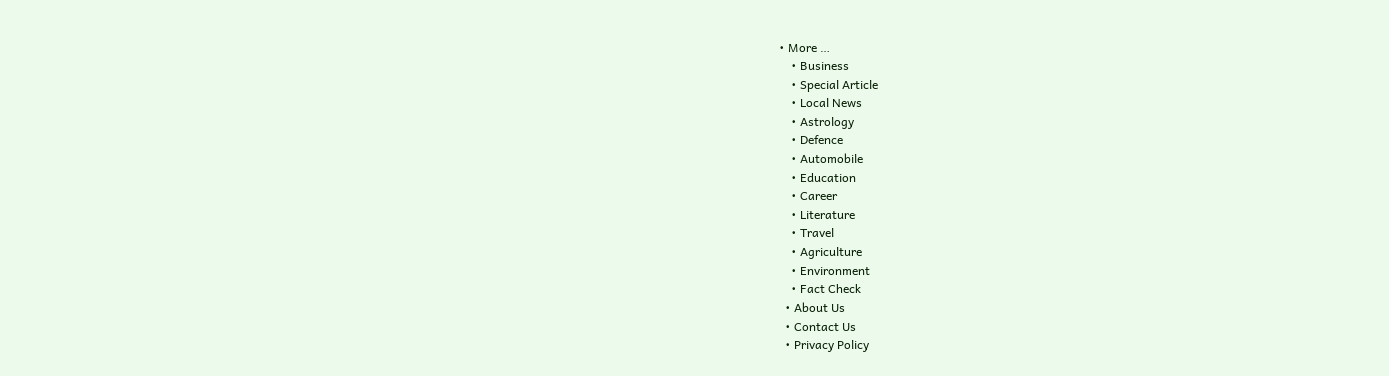• More …
    • Business
    • Special Article
    • Local News
    • Astrology
    • Defence
    • Automobile
    • Education
    • Career
    • Literature
    • Travel
    • Agriculture
    • Environment
    • Fact Check
  • About Us
  • Contact Us
  • Privacy Policy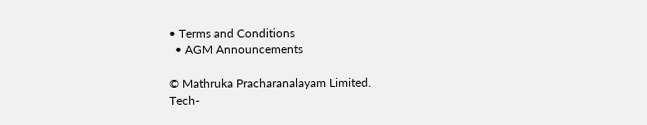• Terms and Conditions
  • AGM Announcements

© Mathruka Pracharanalayam Limited.
Tech-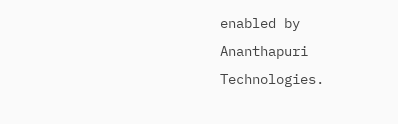enabled by Ananthapuri Technologies.